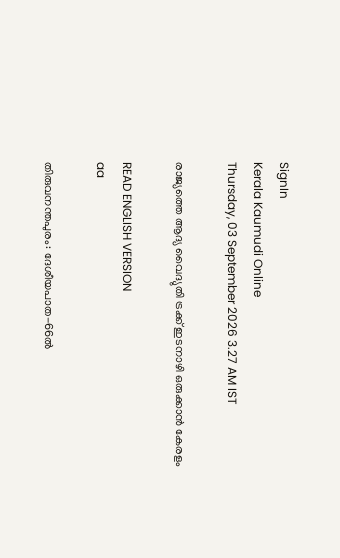SignIn
Kerala Kaumudi Online
Thursday, 03 September 2026 3.27 AM IST

രാജ്യത്തെ ആദ്യ വൈദ്യുതി ട്രക്ക് ഇടനാഴി ഒരുക്കാൻ കേരളം

READ ENGLISH VERSION
aa

തിരുവനന്തപുരം: ദേശീയപാത-66ൽ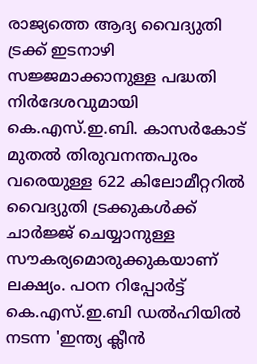രാജ്യത്തെ ആദ്യ വൈദ്യുതി ട്രക്ക് ഇടനാഴി സജ്ജമാക്കാനുള്ള പദ്ധതി നിർദേശവുമായി കെ.എസ്.ഇ.ബി. കാസർകോട് മുതൽ തിരുവനന്തപുരം വരെയുള്ള 622 കിലോമീറ്ററിൽ വൈദ്യുതി ട്രക്കുകൾക്ക് ചാർജ്ജ് ചെയ്യാനുള്ള സൗകര്യമൊരുക്കുകയാണ് ലക്ഷ്യം. പഠന റിപ്പോർട്ട് കെ.എസ്.ഇ.ബി ഡൽഹിയിൽ നടന്ന 'ഇന്ത്യ ക്ലീൻ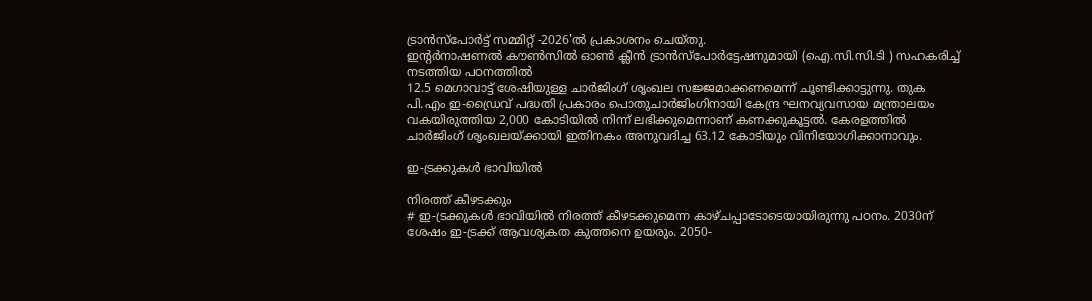ട്രാൻസ്‌പോർട്ട് സമ്മിറ്റ് -2026'ൽ പ്രകാശനം ചെയ്തു.
ഇന്റർനാഷണൽ കൗൺസിൽ ഓൺ ക്ലീൻ ട്രാൻസ്‌പോർട്ടേഷനുമായി (ഐ.സി.സി.ടി ) സഹകരിച്ച് നടത്തിയ പഠനത്തിൽ
12.5 മെഗാവാട്ട് ശേഷിയുള്ള ചാർജിംഗ് ശൃംഖല സജ്ജമാക്കണമെന്ന് ചൂണ്ടിക്കാട്ടുന്നു. തുക പി.എം ഇ-ഡ്രൈവ് പദ്ധതി പ്രകാരം പൊതുചാർജിംഗിനായി കേന്ദ്ര ഘനവ്യവസായ മന്ത്രാലയം വകയിരുത്തിയ 2,000 കോടിയിൽ നിന്ന് ലഭിക്കുമെന്നാണ് കണക്കുകൂട്ടൽ. കേരളത്തിൽ ചാർജിംഗ് ശൃംഖലയ്ക്കായി ഇതിനകം അനുവദിച്ച 63.12 കോടിയും വിനിയോഗിക്കാനാവും.

ഇ-ട്രക്കുകൾ ഭാവിയിൽ

നിരത്ത് കീഴടക്കും
# ഇ-ട്രക്കുകൾ ഭാവിയിൽ നിരത്ത് കീഴടക്കുമെന്ന കാഴ്ചപ്പാടോടെയായിരുന്നു പഠനം. 2030ന് ശേഷം ഇ-ട്രക്ക് ആവശ്യകത കുത്തനെ ഉയരും. 2050-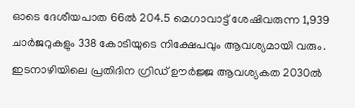ഓടെ ദേശീയപാത 66ൽ 204.5 മെഗാവാട്ട് ശേഷിവരുന്ന 1,939 ചാർജറുകളും 338 കോടിയുടെ നിക്ഷേപവും ആവശ്യമായി വരും. ഇടനാഴിയിലെ പ്രതിദിന ഗ്രിഡ് ഊർജ്ജ ആവശ്യകത 2030ൽ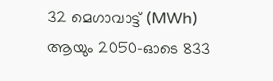32 മെഗാവാട്ട് (MWh) ആയും 2050-ഓടെ 833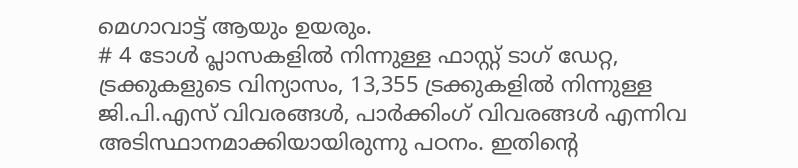മെഗാവാട്ട് ആയും ഉയരും.
# 4 ടോൾ പ്ലാസകളിൽ നിന്നുള്ള ഫാസ്റ്റ് ടാഗ് ഡേറ്റ, ട്രക്കുകളുടെ വിന്യാസം, 13,355 ട്രക്കുകളിൽ നിന്നുള്ള ജി.പി.എസ് വിവരങ്ങൾ, പാർക്കിംഗ് വിവരങ്ങൾ എന്നിവ അടിസ്ഥാനമാക്കിയായിരുന്നു പഠനം. ഇതിന്റെ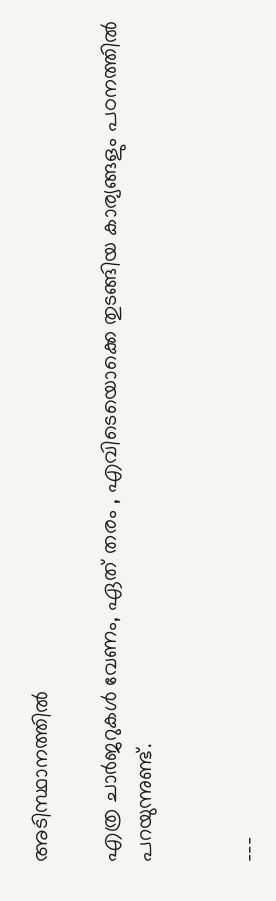അടിസ്ഥാനത്തിൽ

എത്ര ചാർജറുകൾ വേണം, ഏത് തരം , എവിടെയൊക്കെ തുടങ്ങിയ കാര്യങ്ങളും പഠനത്തിൽ പറയുന്നുണ്ട്.


---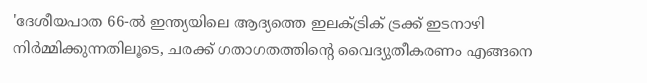'ദേശീയപാത 66-ൽ ഇന്ത്യയിലെ ആദ്യത്തെ ഇലക്ട്രിക് ട്രക്ക് ഇടനാഴി നിർമ്മിക്കുന്നതിലൂടെ, ചരക്ക് ഗതാഗതത്തിന്റെ വൈദ്യുതീകരണം എങ്ങനെ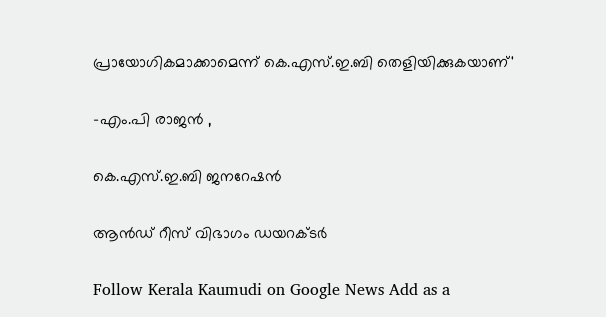പ്രായോഗികമാക്കാമെന്ന് കെ.എസ്.ഇ.ബി തെളിയിക്കുകയാണ്'

-എം.പി രാജൻ ,

കെ.എസ്.ഇ.ബി ജനറേഷൻ

ആൻഡ് റീസ് വിഭാഗം ഡയറക്ടർ

Follow Kerala Kaumudi on Google News Add as a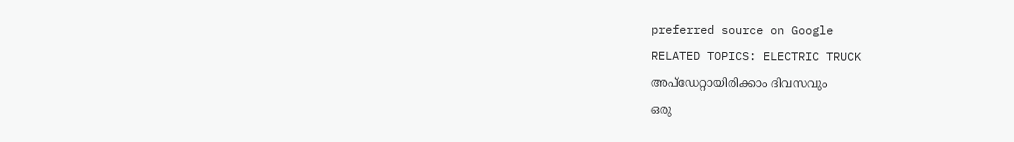preferred source on Google
RELATED TOPICS: ELECTRIC TRUCK
അപ്ഡേറ്റായിരിക്കാം ദിവസവും
ഒരു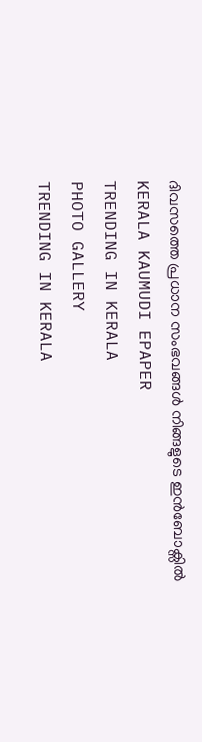ദിവസത്തെ പ്രധാന സംഭവങ്ങൾ നിങ്ങളുടെ ഇൻബോക്സിൽ
KERALA KAUMUDI EPAPER
TRENDING IN KERALA
PHOTO GALLERY
TRENDING IN KERALA